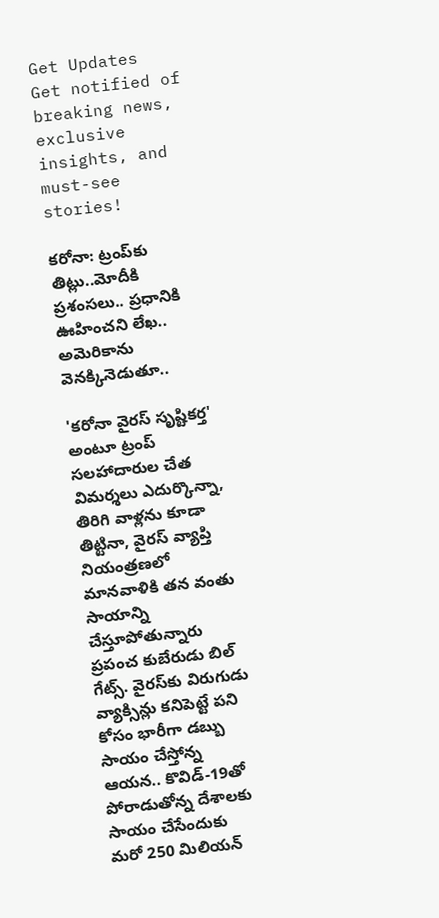Get Updates
Get notified of breaking news, exclusive insights, and must-see stories!

కరోనా: ట్రంప్‌కు తిట్లు..మోదీకి ప్రశంసలు.. ప్రధానికి ఊహించని లేఖ.. అమెరికాను వెనక్కినెడుతూ..

'కరోనా వైరస్ సృష్టికర్త' అంటూ ట్రంప్ సలహాదారుల చేత విమర్శలు ఎదుర్కొన్నా, తిరిగి వాళ్లను కూడా తిట్టినా, వైరస్ వ్యాప్తి నియంత్రణలో మానవాళికి తన వంతు సాయాన్ని చేస్తూపోతున్నారు ప్రపంచ కుబేరుడు బిల్ గేట్స్. వైరస్‌కు విరుగుడు వ్యాక్సిన్లు కనిపెట్టే పని కోసం భారీగా డబ్బు సాయం చేస్తోన్న ఆయన.. కొవిడ్-19తో పోరాడుతోన్న దేశాలకు సాయం చేసేందుకు మరో 250 మిలియన్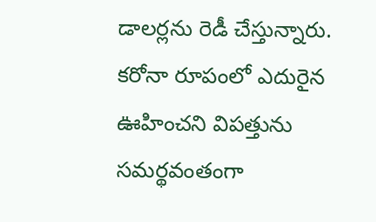డాలర్లను రెడీ చేస్తున్నారు. కరోనా రూపంలో ఎదురైన ఊహించని విపత్తును సమర్థవంతంగా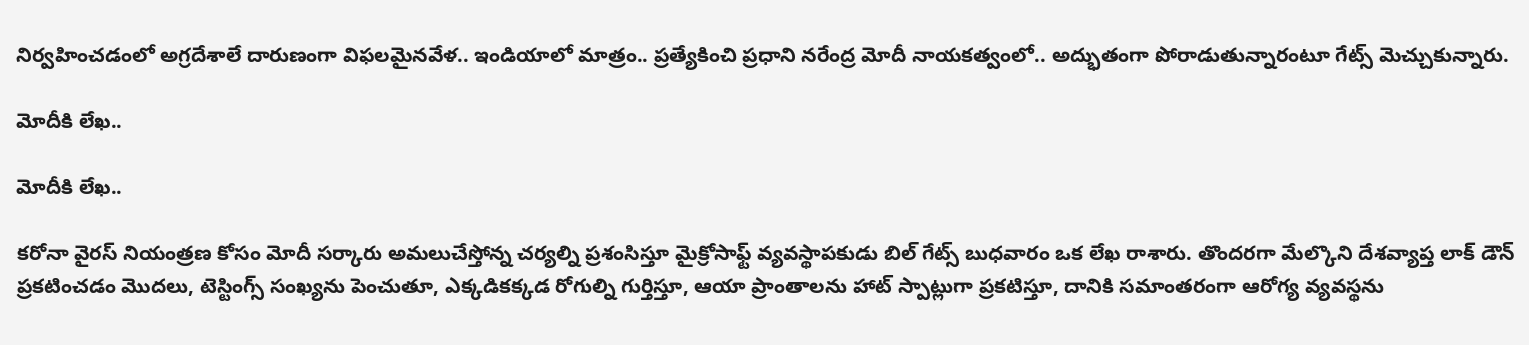నిర్వహించడంలో అగ్రదేశాలే దారుణంగా విఫలమైనవేళ.. ఇండియాలో మాత్రం.. ప్రత్యేకించి ప్రధాని నరేంద్ర మోదీ నాయకత్వంలో.. అద్భుతంగా పోరాడుతున్నారంటూ గేట్స్ మెచ్చుకున్నారు.

మోదీకి లేఖ..

మోదీకి లేఖ..

కరోనా వైరస్ నియంత్రణ కోసం మోదీ సర్కారు అమలుచేస్తోన్న చర్యల్ని ప్రశంసిస్తూ మైక్రోసాఫ్ట్ వ్యవస్థాపకుడు బిల్ గేట్స్ బుధవారం ఒక లేఖ రాశారు. తొందరగా మేల్కొని దేశవ్యాప్త లాక్ డౌన్ ప్రకటించడం మొదలు, టెస్టింగ్స్ సంఖ్యను పెంచుతూ, ఎక్కడికక్కడ రోగుల్ని గుర్తిస్తూ, ఆయా ప్రాంతాలను హాట్ స్పాట్లుగా ప్రకటిస్తూ, దానికి సమాంతరంగా ఆరోగ్య వ్యవస్థను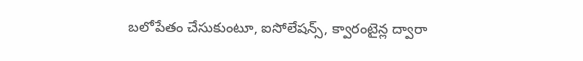బలోపేతం చేసుకుంటూ, ఐసోలేషన్స్, క్వారంటైన్ల ద్వారా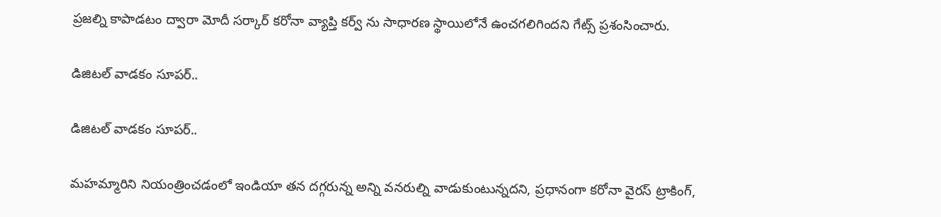ప్రజల్ని కాపాడటం ద్వారా మోదీ సర్కార్ కరోనా వ్యాప్తి కర్వ్ ను సాధారణ స్థాయిలోనే ఉంచగలిగిందని గేట్స్ ప్రశంసించారు.

డిజిటల్ వాడకం సూపర్..

డిజిటల్ వాడకం సూపర్..

మహమ్మారిని నియంత్రించడంలో ఇండియా తన దగ్గరున్న అన్ని వనరుల్ని వాడుకుంటున్నదని, ప్రధానంగా కరోనా వైరస్ ట్రాకింగ్,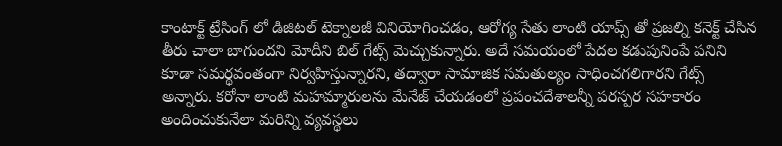కాంటాక్ట్ ట్రేసింగ్ లో డిజిటల్ టెక్నాలజీ వినియోగించడం, ఆరోగ్య సేతు లాంటి యాప్స్ తో ప్రజల్ని కనెక్ట్ చేసిన తీరు చాలా బాగుందని మోదీని బిల్ గేట్స్ మెచ్చుకున్నారు. అదే సమయంలో పేదల కడుపునింపే పనిని కూడా సమర్థవంతంగా నిర్వహిస్తున్నారని, తద్వారా సామాజిక సమతుల్యం సాధించగలిగారని గేట్స్ అన్నారు. కరోనా లాంటి మహమ్మారులను మేనేజ్ చేయడంలో ప్రపంచదేశాలన్నీ పరస్పర సహకారం అందించుకునేలా మరిన్ని వ్యవస్థలు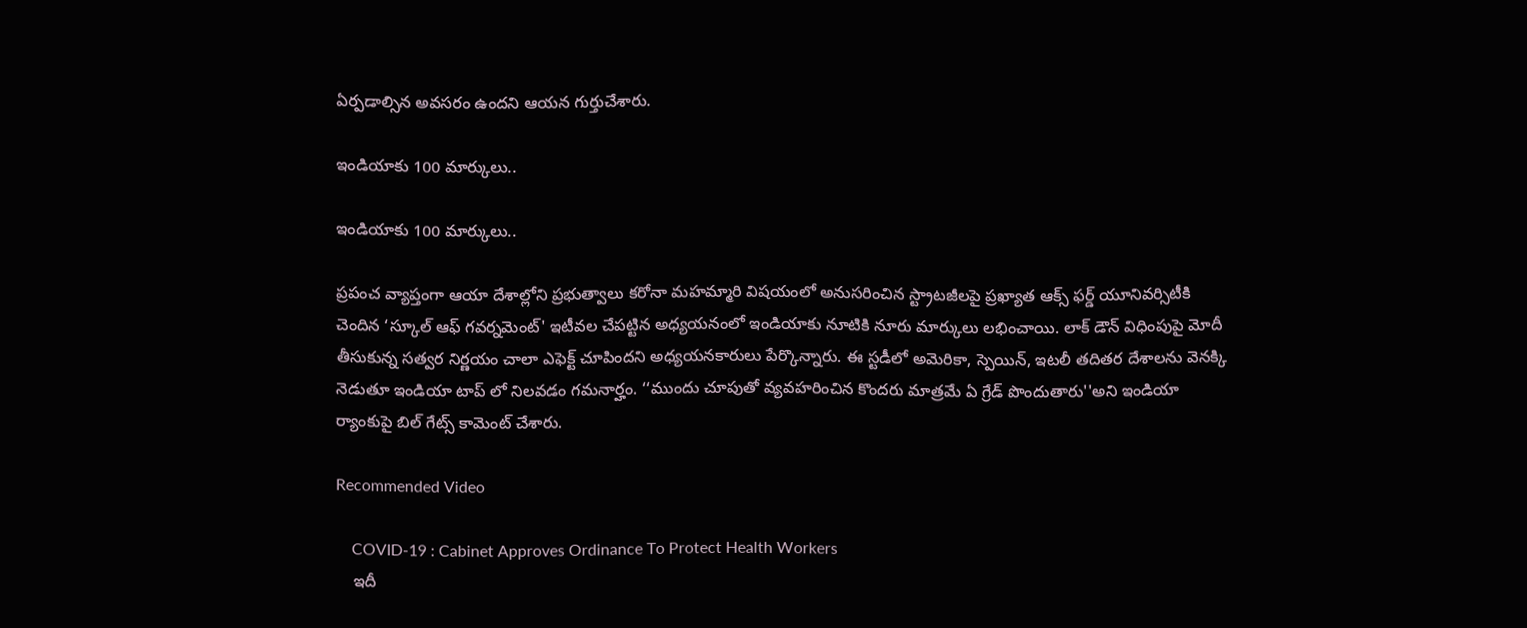ఏర్పడాల్సిన అవసరం ఉందని ఆయన గుర్తుచేశారు.

ఇండియాకు 100 మార్కులు..

ఇండియాకు 100 మార్కులు..

ప్రపంచ వ్యాప్తంగా ఆయా దేశాల్లోని ప్రభుత్వాలు కరోనా మహమ్మారి విషయంలో అనుసరించిన స్ట్రాటజీలపై ప్రఖ్యాత ఆక్స్ ఫర్డ్ యూనివర్సిటీకి చెందిన ‘స్కూల్ ఆఫ్ గవర్నమెంట్' ఇటీవల చేపట్టిన అధ్యయనంలో ఇండియాకు నూటికి నూరు మార్కులు లభించాయి. లాక్ డౌన్ విధింపుపై మోదీ తీసుకున్న సత్వర నిర్ణయం చాలా ఎఫెక్ట్ చూపిందని అధ్యయనకారులు పేర్కొన్నారు. ఈ స్టడీలో అమెరికా, స్పెయిన్, ఇటలీ తదితర దేశాలను వెనక్కి నెడుతూ ఇండియా టాప్ లో నిలవడం గమనార్హం. ‘‘ముందు చూపుతో వ్యవహరించిన కొందరు మాత్రమే ఏ గ్రేడ్ పొందుతారు''అని ఇండియా ర్యాంకుపై బిల్ గేట్స్ కామెంట్ చేశారు.

Recommended Video

    COVID-19 : Cabinet Approves Ordinance To Protect Health Workers
    ఇదీ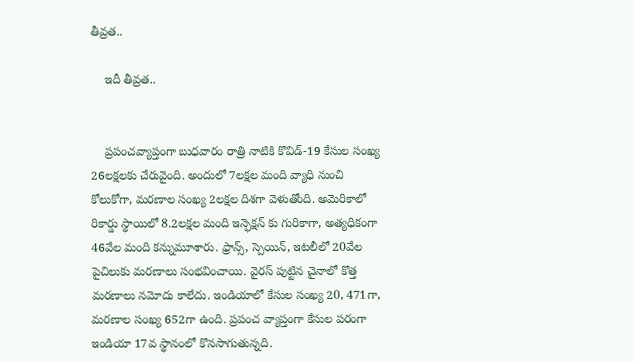తీవ్రత..

    ఇదీ తీవ్రత..


    ప్రపంచవ్యాప్తంగా బుధవారం రాత్రి నాటికి కొవిడ్-19 కేసుల సంఖ్య 26లక్షలకు చేరువైంది. అందులో 7లక్షల మంది వ్యాధి నుంచి కోలుకోగా, మరణాల సంఖ్య 2లక్షల దిశగా వెళుతోంది. అమెరికాలో రికార్డు స్థాయిలో 8.2లక్షల మంది ఇన్ఫెక్షన్ కు గురికాగా, అత్యధికంగా 46వేల మంది కన్నుమూశారు. ఫ్రాన్స్, స్పెయిన్, ఇటలీలో 20వేల పైచిలుకు మరణాలు సంభవించాయి. వైరస్ పుట్టిన చైనాలో కొత్త మరణాలు నమోదు కాలేదు. ఇండియాలో కేసుల సంఖ్య 20, 471గా, మరణాల సంఖ్య 652గా ఉంది. ప్రపంచ వ్యాప్తంగా కేసుల పరంగా ఇండియా 17వ స్థానంలో కొనసాగుతున్నది.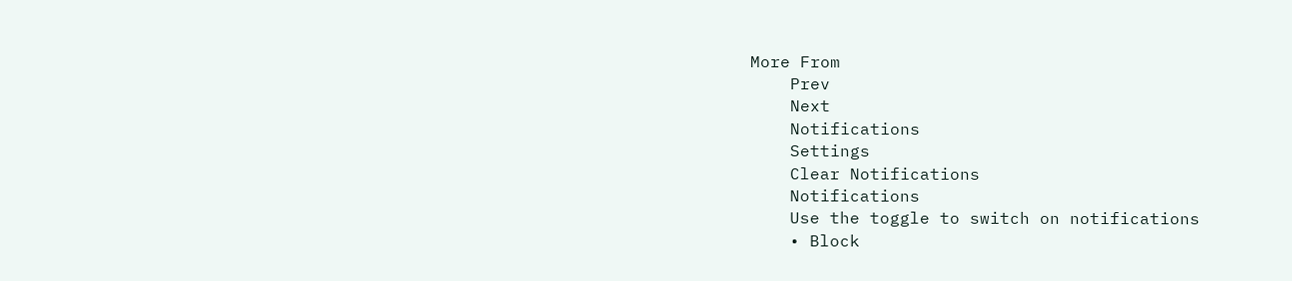More From
    Prev
    Next
    Notifications
    Settings
    Clear Notifications
    Notifications
    Use the toggle to switch on notifications
    • Block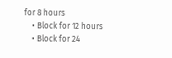for 8 hours
    • Block for 12 hours
    • Block for 24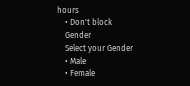hours
    • Don't block
    Gender
    Select your Gender
    • Male
    • Female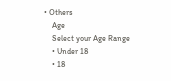• Others
    Age
    Select your Age Range
    • Under 18
    • 18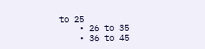to 25
    • 26 to 35
    • 36 to 45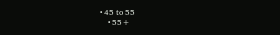• 45 to 55
    • 55+